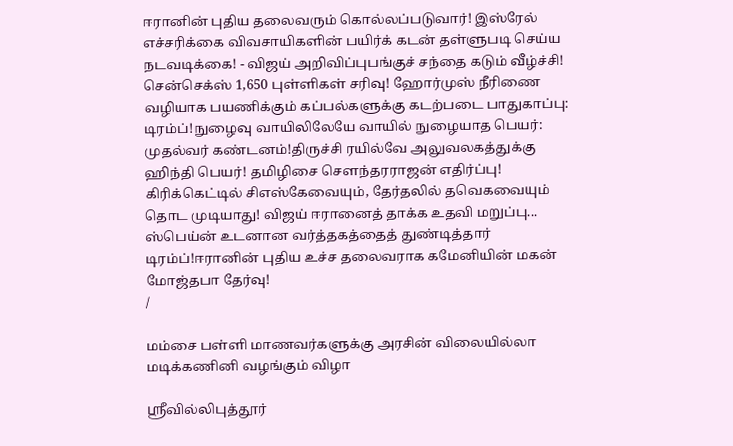ஈரானின் புதிய தலைவரும் கொல்லப்படுவார்! இஸ்ரேல் எச்சரிக்கை விவசாயிகளின் பயிர்க் கடன் தள்ளுபடி செய்ய நடவடிக்கை! - விஜய் அறிவிப்புபங்குச் சந்தை கடும் வீழ்ச்சி! சென்செக்ஸ் 1,650 புள்ளிகள் சரிவு! ஹோர்முஸ் நீரிணை வழியாக பயணிக்கும் கப்பல்களுக்கு கடற்படை பாதுகாப்பு: டிரம்ப்!நுழைவு வாயிலிலேயே வாயில் நுழையாத பெயர்: முதல்வர் கண்டனம்!திருச்சி ரயில்வே அலுவலகத்துக்கு ஹிந்தி பெயர்! தமிழிசை செளந்தரராஜன் எதிர்ப்பு! கிரிக்கெட்டில் சிஎஸ்கேவையும், தேர்தலில் தவெகவையும் தொட முடியாது! விஜய் ஈரானைத் தாக்க உதவி மறுப்பு... ஸ்பெய்ன் உடனான வர்த்தகத்தைத் துண்டித்தார் டிரம்ப்!ஈரானின் புதிய உச்ச தலைவராக கமேனியின் மகன் மோஜ்தபா தேர்வு!
/

மம்சை பள்ளி மாணவர்களுக்கு அரசின் விலையில்லா மடிக்கணினி வழங்கும் விழா

ஸ்ரீவில்லிபுத்தூர்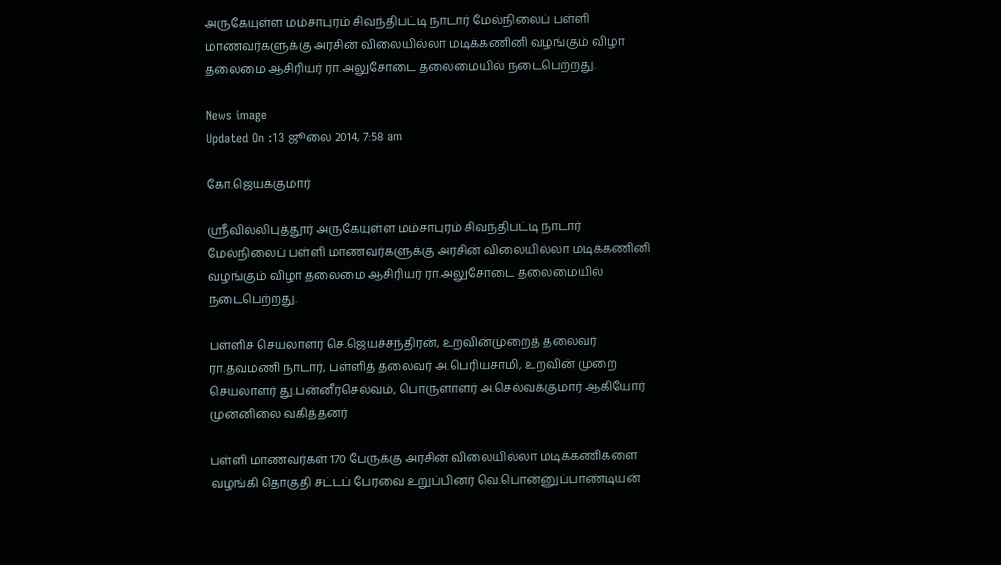அருகேயுள்ள மம்சாபுரம் சிவந்திபட்டி நாடார் மேல்நிலைப் பள்ளி மாணவர்களுக்கு அரசின் விலையில்லா மடிக்கணினி வழங்கும் விழா தலைமை ஆசிரியர் ரா.அலுசோடை தலைமையில் நடைபெற்றது.

News image
Updated On :13 ஜூலை 2014, 7:58 am

கோ.ஜெயக்குமார்

ஸ்ரீவில்லிபுத்தூர் அருகேயுள்ள மம்சாபுரம் சிவந்திபட்டி நாடார் மேல்நிலைப் பள்ளி மாணவர்களுக்கு அரசின் விலையில்லா மடிக்கணினி வழங்கும் விழா தலைமை ஆசிரியர் ரா.அலுசோடை தலைமையில் நடைபெற்றது.

பள்ளிச் செயலாளர் செ.ஜெயச்சந்திரன், உறவின்முறைத் தலைவர் ரா.தவமணி நாடார், பள்ளித் தலைவர் அ.பெரியசாமி, உறவின் முறை செயலாளர் து.பன்னீர்செல்வம், பொருளாளர் அ.செல்வக்குமார் ஆகியோர் முன்னிலை வகித்தனர்

பள்ளி மாணவர்கள் 170 பேருக்கு அரசின் விலையில்லா மடிக்கணிகளை வழங்கி தொகுதி சட்டப் பேரவை உறுப்பினர் வெ.பொன்னுப்பாண்டியன்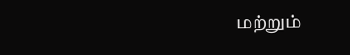மற்றும்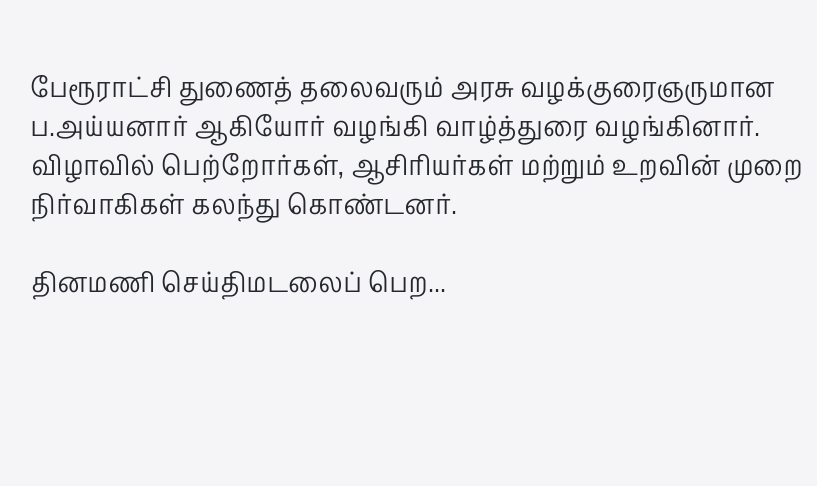பேரூராட்சி துணைத் தலைவரும் அரசு வழக்குரைஞருமான ப.அய்யனார் ஆகியோர் வழங்கி வாழ்த்துரை வழங்கினார். விழாவில் பெற்றோர்கள், ஆசிரியர்கள் மற்றும் உறவின் முறை நிர்வாகிகள் கலந்து கொண்டனர்.

தினமணி செய்திமடலைப் பெற...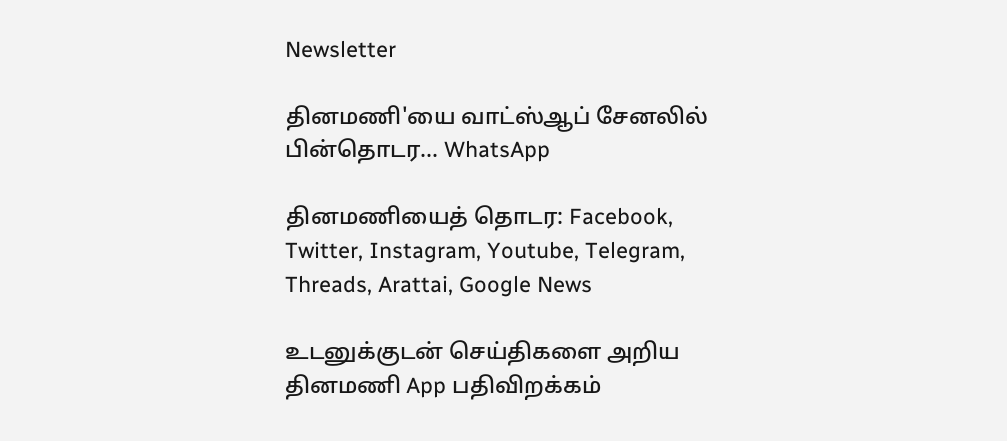Newsletter

தினமணி'யை வாட்ஸ்ஆப் சேனலில் பின்தொடர... WhatsApp

தினமணியைத் தொடர: Facebook, Twitter, Instagram, Youtube, Telegram, Threads, Arattai, Google News

உடனுக்குடன் செய்திகளை அறிய தினமணி App பதிவிறக்கம்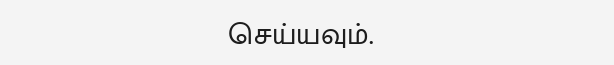செய்யவும்.